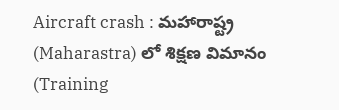Aircraft crash : మహారాష్ట్ర (Maharastra) లో శిక్షణ విమానం (Training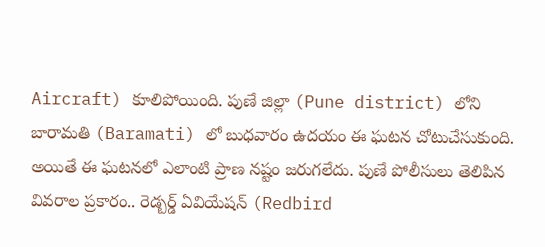Aircraft) కూలిపోయింది. పుణే జిల్లా (Pune district) లోని బారామతి (Baramati) లో బుధవారం ఉదయం ఈ ఘటన చోటుచేసుకుంది. అయితే ఈ ఘటనలో ఎలాంటి ప్రాణ నష్టం జరుగలేదు. పుణే పోలీసులు తెలిపిన వివరాల ప్రకారం.. రెడ్బర్డ్ ఏవియేషన్ (Redbird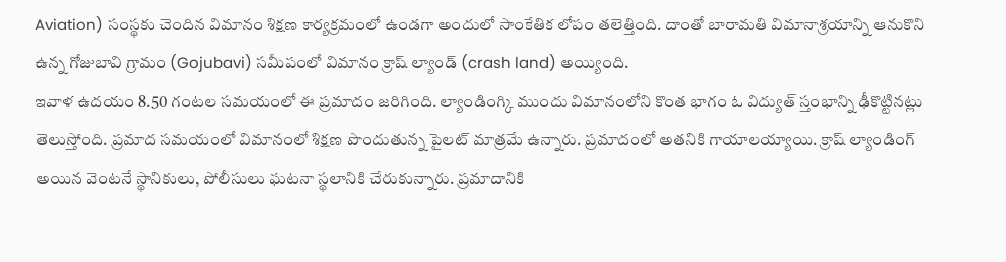Aviation) సంస్థకు చెందిన విమానం శిక్షణ కార్యక్రమంలో ఉండగా అందులో సాంకేతిక లోపం తలెత్తింది. దాంతో బారామతి విమానాశ్రయాన్ని ఆనుకొని ఉన్న గోజుబావి గ్రామం (Gojubavi) సమీపంలో విమానం క్రాష్ ల్యాండ్ (crash land) అయ్యింది.
ఇవాళ ఉదయం 8.50 గంటల సమయంలో ఈ ప్రమాదం జరిగింది. ల్యాండింగ్కి ముందు విమానంలోని కొంత భాగం ఓ విద్యుత్ స్తంభాన్ని ఢీకొట్టినట్లు తెలుస్తోంది. ప్రమాద సమయంలో విమానంలో శిక్షణ పొందుతున్న పైలట్ మాత్రమే ఉన్నారు. ప్రమాదంలో అతనికి గాయాలయ్యాయి. క్రాష్ ల్యాండింగ్ అయిన వెంటనే స్థానికులు, పోలీసులు ఘటనా స్థలానికి చేరుకున్నారు. ప్రమాదానికి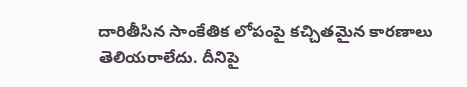దారితీసిన సాంకేతిక లోపంపై కచ్చితమైన కారణాలు తెలియరాలేదు. దీనిపై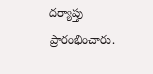దర్యాప్తు ప్రారంభించారు.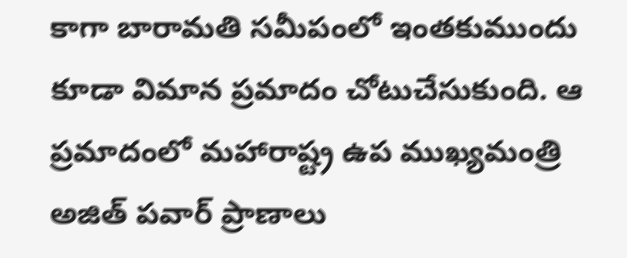కాగా బారామతి సమీపంలో ఇంతకుముందు కూడా విమాన ప్రమాదం చోటుచేసుకుంది. ఆ ప్రమాదంలో మహారాష్ట్ర ఉప ముఖ్యమంత్రి అజిత్ పవార్ ప్రాణాలు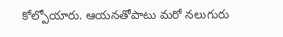కోల్పోయారు. ఆయనతోపాటు మరో నలుగురు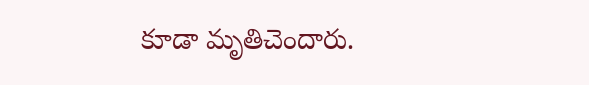కూడా మృతిచెందారు.